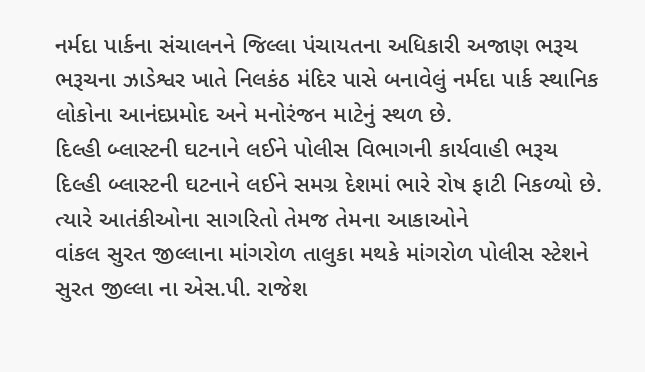નર્મદા પાર્કના સંચાલનને જિલ્લા પંચાયતના અધિકારી અજાણ ભરૂચ ભરૂચના ઝાડેશ્વર ખાતે નિલકંઠ મંદિર પાસે બનાવેલું નર્મદા પાર્ક સ્થાનિક લોકોના આનંદપ્રમોદ અને મનોરંજન માટેનું સ્થળ છે.
દિલ્હી બ્લાસ્ટની ઘટનાને લઈને પોલીસ વિભાગની કાર્યવાહી ભરૂચ દિલ્હી બ્લાસ્ટની ઘટનાને લઈને સમગ્ર દેશમાં ભારે રોષ ફાટી નિકળ્યો છે. ત્યારે આતંકીઓના સાગરિતો તેમજ તેમના આકાઓને
વાંકલ સુરત જીલ્લાના માંગરોળ તાલુકા મથકે માંગરોળ પોલીસ સ્ટેશને સુરત જીલ્લા ના એસ.પી. રાજેશ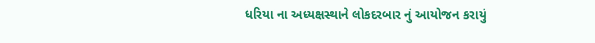ધરિયા ના અધ્યક્ષસ્થાને લોકદરબાર નું આયોજન કરાયું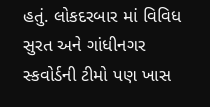હતું. લોકદરબાર માં વિવિધ
સુરત અને ગાંધીનગર સ્કવોર્ડની ટીમો પણ ખાસ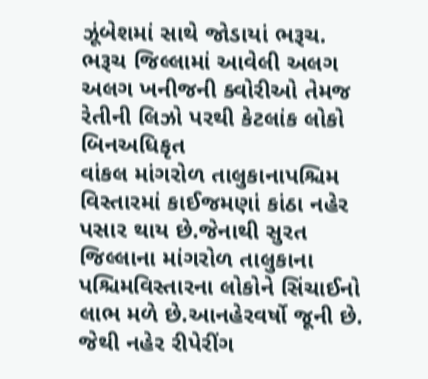ઝૂંબેશમાં સાથે જોડાયાં ભરૂચ. ભરૂચ જિલ્લામાં આવેલી અલગ અલગ ખનીજની ક્વોરીઓ તેમજ રેતીની લિઝો પરથી કેટલાંક લોકો બિનઅધિકૃત
વાંકલ માંગરોળ તાલુકાનાપશ્ચિમ વિસ્તારમાં કાઈજમણાં કાંઠા નહેર પસાર થાય છે.જેનાથી સુરત જિલ્લાના માંગરોળ તાલુકાના પશ્ચિમવિસ્તારના લોકોને સિંચાઈનો લાભ મળે છે.આનહેરવર્ષો જૂની છે. જેથી નહેર રીપેરીંગ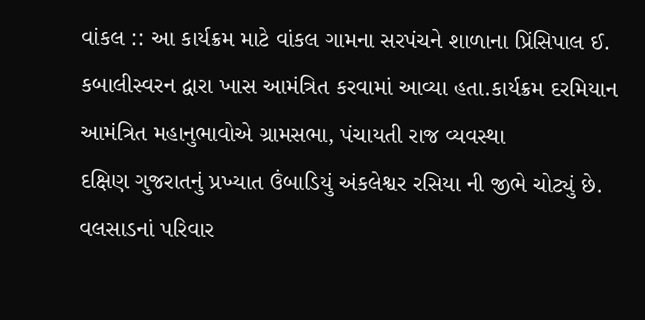વાંકલ :: આ કાર્યક્રમ માટે વાંકલ ગામના સરપંચને શાળાના પ્રિંસિપાલ ઈ. કબાલીસ્વરન દ્વારા ખાસ આમંત્રિત કરવામાં આવ્યા હતા.કાર્યક્રમ દરમિયાન આમંત્રિત મહાનુભાવોએ ગ્રામસભા, પંચાયતી રાજ વ્યવસ્થા
દક્ષિણ ગુજરાતનું પ્રખ્યાત ઉંબાડિયું અંકલેશ્વર રસિયા ની જીભે ચોટ્યું છે. વલસાડનાં પરિવાર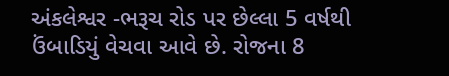અંકલેશ્વર -ભરૂચ રોડ પર છેલ્લા 5 વર્ષથી ઉંબાડિયું વેચવા આવે છે. રોજના 8